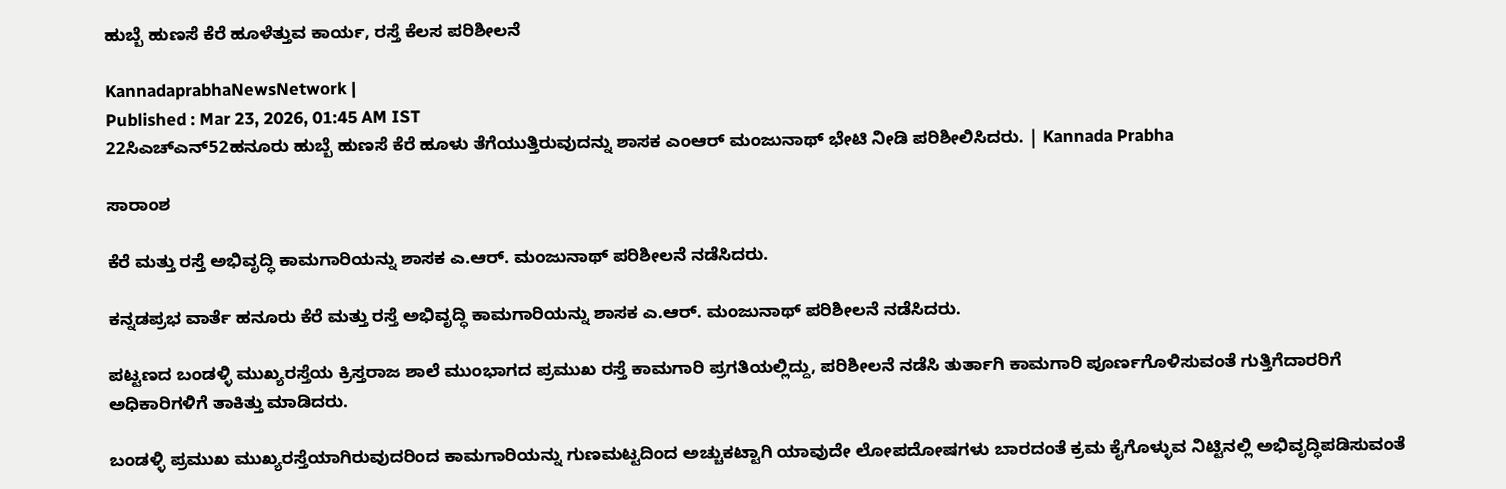ಹುಬ್ಬೆ ಹುಣಸೆ ಕೆರೆ ಹೂಳೆತ್ತುವ ಕಾರ್ಯ, ರಸ್ತೆ ಕೆಲಸ ಪರಿಶೀಲನೆ

KannadaprabhaNewsNetwork |
Published : Mar 23, 2026, 01:45 AM IST
22ಸಿಎಚ್‌ಎನ್‌52ಹನೂರು ಹುಬ್ಬೆ ಹುಣಸೆ ಕೆರೆ ಹೂಳು ತೆಗೆಯುತ್ತಿರುವುದನ್ನು ಶಾಸಕ ಎಂಆರ್ ಮಂಜುನಾಥ್ ಭೇಟಿ ನೀಡಿ ಪರಿಶೀಲಿಸಿದರು. | Kannada Prabha

ಸಾರಾಂಶ

ಕೆರೆ ಮತ್ತು ರಸ್ತೆ ಅಭಿವೃದ್ಧಿ ಕಾಮಗಾರಿಯನ್ನು ಶಾಸಕ ಎ.ಆರ್‌. ಮಂಜುನಾಥ್ ಪರಿಶೀಲನೆ ನಡೆಸಿದರು.

ಕನ್ನಡಪ್ರಭ ವಾರ್ತೆ ಹನೂರು ಕೆರೆ ಮತ್ತು ರಸ್ತೆ ಅಭಿವೃದ್ಧಿ ಕಾಮಗಾರಿಯನ್ನು ಶಾಸಕ ಎ.ಆರ್‌. ಮಂಜುನಾಥ್ ಪರಿಶೀಲನೆ ನಡೆಸಿದರು.

ಪಟ್ಟಣದ ಬಂಡಳ್ಳಿ ಮುಖ್ಯರಸ್ತೆಯ ಕ್ರಿಸ್ತರಾಜ ಶಾಲೆ ಮುಂಭಾಗದ ಪ್ರಮುಖ ರಸ್ತೆ ಕಾಮಗಾರಿ ಪ್ರಗತಿಯಲ್ಲಿದ್ದು, ಪರಿಶೀಲನೆ ನಡೆಸಿ ತುರ್ತಾಗಿ ಕಾಮಗಾರಿ ಪೂರ್ಣಗೊಳಿಸುವಂತೆ ಗುತ್ತಿಗೆದಾರರಿಗೆ ಅಧಿಕಾರಿಗಳಿಗೆ ತಾಕಿತ್ತು ಮಾಡಿದರು.

ಬಂಡಳ್ಳಿ ಪ್ರಮುಖ ಮುಖ್ಯರಸ್ತೆಯಾಗಿರುವುದರಿಂದ ಕಾಮಗಾರಿಯನ್ನು ಗುಣಮಟ್ಟದಿಂದ ಅಚ್ಚುಕಟ್ಟಾಗಿ ಯಾವುದೇ ಲೋಪದೋಷಗಳು ಬಾರದಂತೆ ಕ್ರಮ ಕೈಗೊಳ್ಳುವ ನಿಟ್ಟಿನಲ್ಲಿ ಅಭಿವೃದ್ಧಿಪಡಿಸುವಂತೆ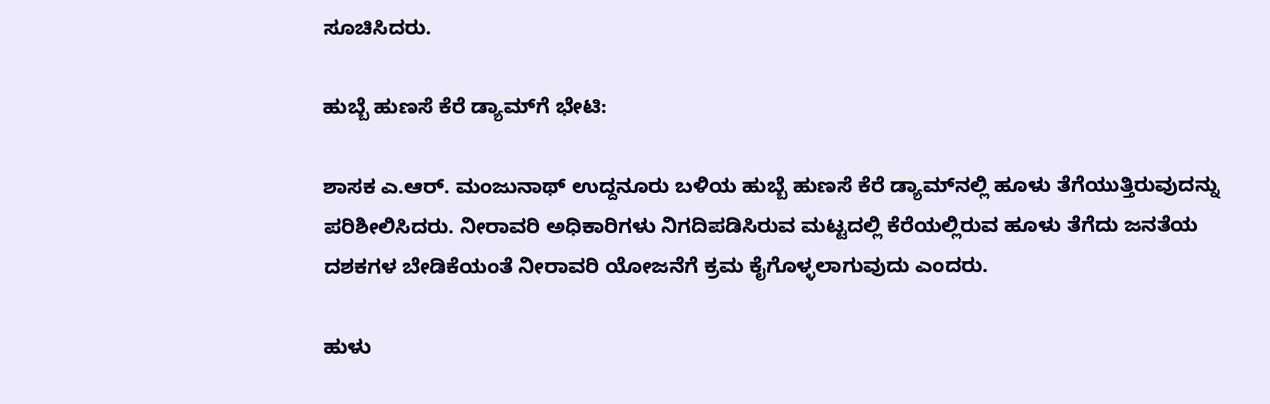ಸೂಚಿಸಿದರು.

ಹುಬ್ಬೆ ಹುಣಸೆ ಕೆರೆ ಡ್ಯಾಮ್‌ಗೆ ಭೇಟಿ:

ಶಾಸಕ ಎ.ಆರ್‌. ಮಂಜುನಾಥ್ ಉದ್ದನೂರು ಬಳಿಯ ಹುಬ್ಬೆ ಹುಣಸೆ ಕೆರೆ ಡ್ಯಾಮ್‌ನಲ್ಲಿ ಹೂಳು ತೆಗೆಯುತ್ತಿರುವುದನ್ನು ಪರಿಶೀಲಿಸಿದರು. ನೀರಾವರಿ ಅಧಿಕಾರಿಗಳು ನಿಗದಿಪಡಿಸಿರುವ ಮಟ್ಟದಲ್ಲಿ ಕೆರೆಯಲ್ಲಿರುವ ಹೂಳು ತೆಗೆದು ಜನತೆಯ ದಶಕಗಳ ಬೇಡಿಕೆಯಂತೆ ನೀರಾವರಿ ಯೋಜನೆಗೆ ಕ್ರಮ ಕೈಗೊಳ್ಳಲಾಗುವುದು ಎಂದರು.

ಹುಳು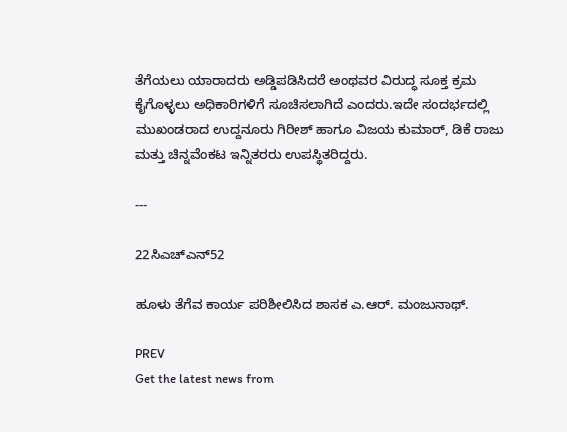ತೆಗೆಯಲು ಯಾರಾದರು ಅಡ್ಡಿಪಡಿಸಿದರೆ ಅಂಥವರ ವಿರುದ್ಧ ಸೂಕ್ತ ಕ್ರಮ ಕೈಗೊಳ್ಳಲು ಅಧಿಕಾರಿಗಳಿಗೆ ಸೂಚಿಸಲಾಗಿದೆ ಎಂದರು.ಇದೇ ಸಂದರ್ಭದಲ್ಲಿ ಮುಖಂಡರಾದ ಉದ್ದನೂರು ಗಿರೀಶ್ ಹಾಗೂ ವಿಜಯ ಕುಮಾರ್‌, ಡಿಕೆ ರಾಜು ಮತ್ತು ಚಿನ್ನವೆಂಕಟ ಇನ್ನಿತರರು ಉಪಸ್ಥಿತರಿದ್ದರು.

---

22ಸಿಎಚ್‌ಎನ್‌52

ಹೂಳು ತೆಗೆವ ಕಾರ್ಯ ಪರಿಶೀಲಿಸಿದ ಶಾಸಕ ಎ.ಆರ್‌. ಮಂಜುನಾಥ್‌.

PREV
Get the latest news from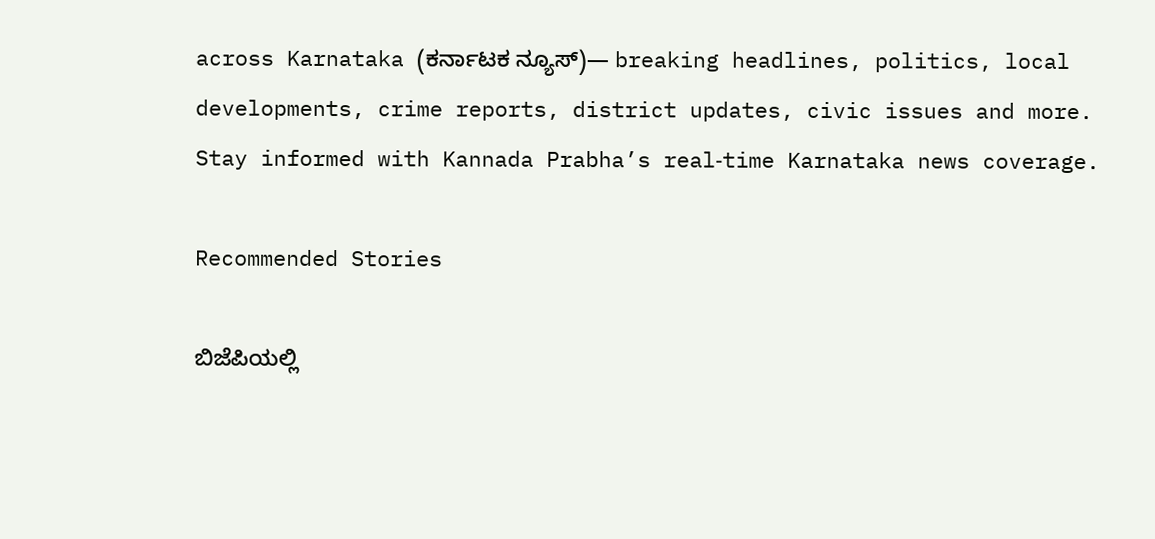across Karnataka (ಕರ್ನಾಟಕ ನ್ಯೂಸ್)— breaking headlines, politics, local developments, crime reports, district updates, civic issues and more. Stay informed with Kannada Prabha’s real‑time Karnataka news coverage.

Recommended Stories

ಬಿಜೆಪಿಯಲ್ಲಿ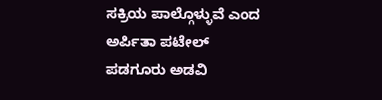ಸಕ್ರಿಯ ಪಾಲ್ಗೊಳ್ಳುವೆ ಎಂದ ಅರ್ಪಿತಾ ಪಟೇಲ್‌
ಪಡಗೂರು ಅಡವಿ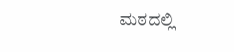ಮಠದಲ್ಲಿ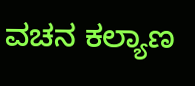ವಚನ ಕಲ್ಯಾಣ